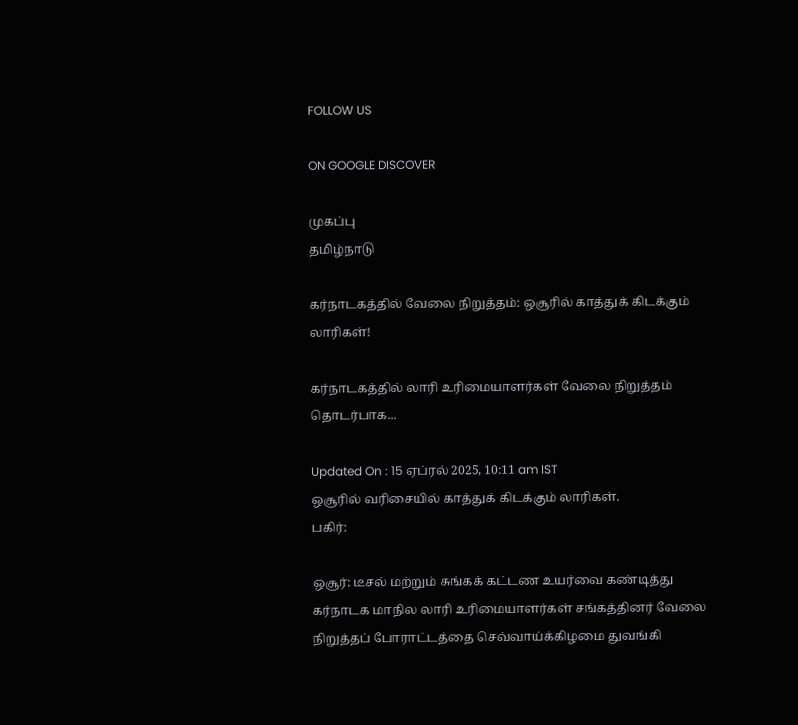FOLLOW US

ON GOOGLE DISCOVER

முகப்பு
தமிழ்நாடு

கர்நாடகத்தில் வேலை நிறுத்தம்: ஒசூரில் காத்துக் கிடக்கும் லாரிகள்!

கர்நாடகத்தில் லாரி உரிமையாளர்கள் வேலை நிறுத்தம் தொடர்பாக...

Updated On : 15 ஏப்ரல் 2025, 10:11 am IST
ஒசூரில் வரிசையில் காத்துக் கிடக்கும் லாரிகள்.
பகிர்:

ஒசூர்: டீசல் மற்றும் சுங்கக் கட்டண உயர்வை கண்டித்து கர்நாடக மாநில லாரி உரிமையாளர்கள் சங்கத்தினர் வேலை நிறுத்தப் போராட்டத்தை செவ்வாய்க்கிழமை துவங்கி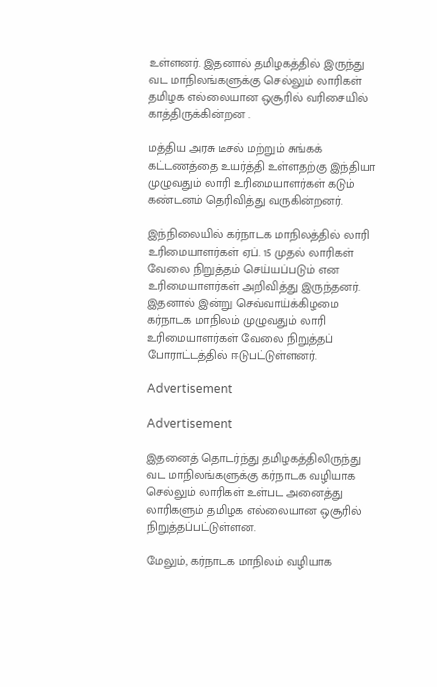உள்ளனர். இதனால் தமிழகத்தில் இருந்து வட மாநிலங்களுக்கு செல்லும் லாரிகள் தமிழக எல்லையான ஒசூரில் வரிசையில் காத்திருக்கின்றன .

மத்திய அரசு டீசல் மற்றும் சுங்கக் கட்டணத்தை உயர்த்தி உள்ளதற்கு இந்தியா முழுவதும் லாரி உரிமையாளர்கள் கடும் கண்டனம் தெரிவித்து வருகின்றனர்.

இந்நிலையில் கர்நாடக மாநிலத்தில் லாரி உரிமையாளர்கள் ஏப். 15 முதல் லாரிகள் வேலை நிறுத்தம் செய்யப்படும் என உரிமையாளர்கள் அறிவித்து இருந்தனர். இதனால் இன்று செவ்வாய்க்கிழமை கர்நாடக மாநிலம் முழுவதும் லாரி உரிமையாளர்கள் வேலை நிறுத்தப் போராட்டத்தில் ஈடுபட்டுள்ளனர்.

Advertisement

Advertisement

இதனைத் தொடர்ந்து தமிழகத்திலிருந்து வட மாநிலங்களுக்கு கர்நாடக வழியாக செல்லும் லாரிகள் உள்பட அனைத்து லாரிகளும் தமிழக எல்லையான ஒசூரில் நிறுத்தப்பட்டுள்ளன.

மேலும், கர்நாடக மாநிலம் வழியாக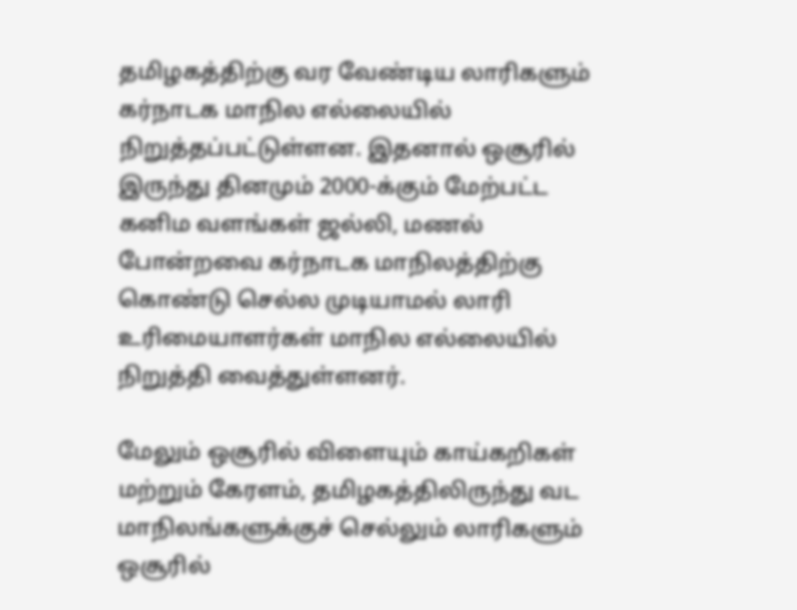தமிழகத்திற்கு வர வேண்டிய லாரிகளும் கர்நாடக மாநில எல்லையில் நிறுத்தப்பட்டுள்ளன. இதனால் ஒசூரில் இருந்து தினமும் 2000-க்கும் மேற்பட்ட கனிம வளங்கள் ஜல்லி, மணல் போன்றவை கர்நாடக மாநிலத்திற்கு கொண்டு செல்ல முடியாமல் லாரி உரிமையாளர்கள் மாநில எல்லையில் நிறுத்தி வைத்துள்ளனர்.

மேலும் ஒசூரில் விளையும் காய்கறிகள் மற்றும் கேரளம், தமிழகத்திலிருந்து வட மாநிலங்களுக்குச் செல்லும் லாரிகளும் ஒசூரில்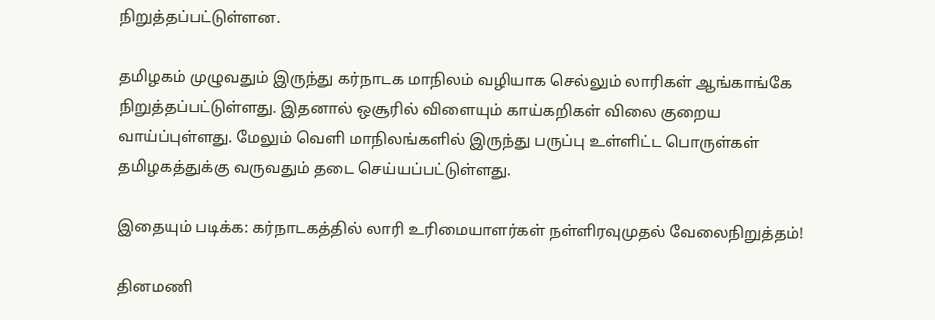நிறுத்தப்பட்டுள்ளன.

தமிழகம் முழுவதும் இருந்து கர்நாடக மாநிலம் வழியாக செல்லும் லாரிகள் ஆங்காங்கே நிறுத்தப்பட்டுள்ளது. இதனால் ஒசூரில் விளையும் காய்கறிகள் விலை குறைய வாய்ப்புள்ளது. மேலும் வெளி மாநிலங்களில் இருந்து பருப்பு உள்ளிட்ட பொருள்கள் தமிழகத்துக்கு வருவதும் தடை செய்யப்பட்டுள்ளது.

இதையும் படிக்க: கர்நாடகத்தில் லாரி உரிமையாளர்கள் நள்ளிரவுமுதல் வேலைநிறுத்தம்!

தினமணி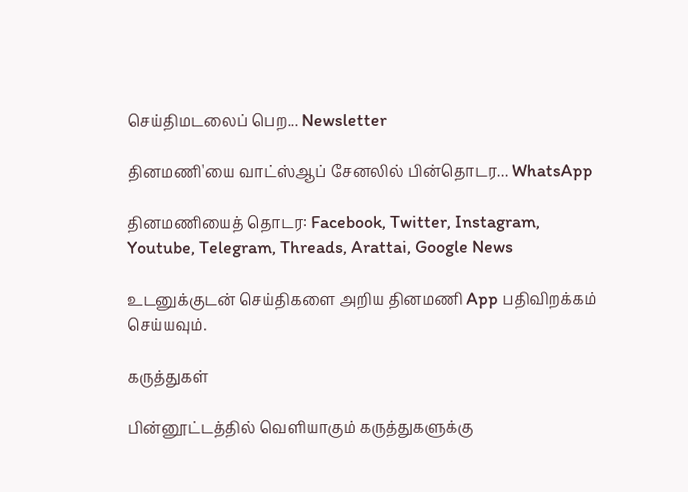செய்திமடலைப் பெற... Newsletter

தினமணி'யை வாட்ஸ்ஆப் சேனலில் பின்தொடர... WhatsApp

தினமணியைத் தொடர: Facebook, Twitter, Instagram, Youtube, Telegram, Threads, Arattai, Google News

உடனுக்குடன் செய்திகளை அறிய தினமணி App பதிவிறக்கம் செய்யவும்.

கருத்துகள்

பின்னூட்டத்தில் வெளியாகும் கருத்துகளுக்கு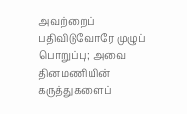அவற்றைப் பதிவிடுவோரே முழுப் பொறுப்பு; அவை தினமணியின் கருத்துகளைப்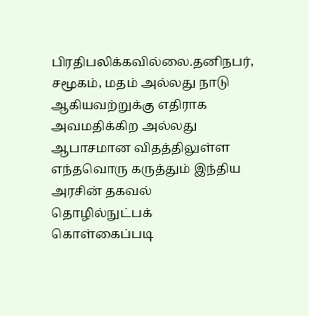பிரதிபலிக்கவில்லை.தனிநபர், சமூகம், மதம் அல்லது நாடு ஆகியவற்றுக்கு எதிராக அவமதிக்கிற அல்லது ஆபாசமான விதத்திலுள்ள எந்தவொரு கருத்தும் இந்திய அரசின் தகவல் தொழில்நுட்பக் கொள்கைப்படி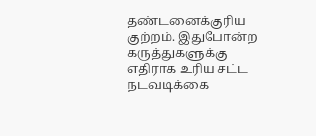தண்டனைக்குரிய குற்றம். இதுபோன்ற கருத்துகளுக்கு எதிராக உரிய சட்ட நடவடிக்கை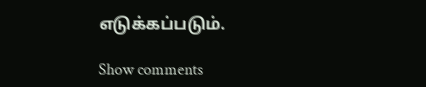எடுக்கப்படும்.

Show comments